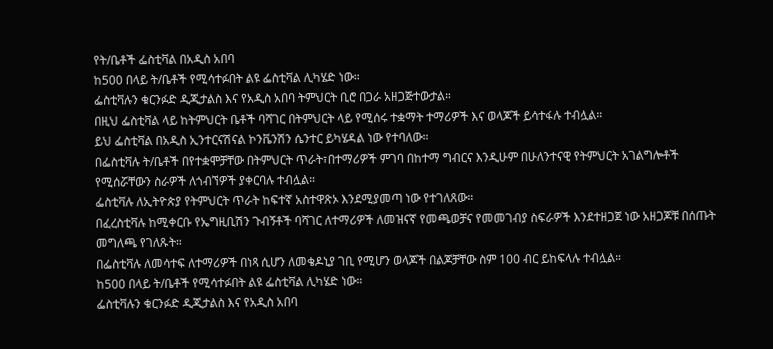የት/ቤቶች ፌስቲቫል በአዲስ አበባ
ከ500 በላይ ት/ቤቶች የሚሳተፉበት ልዩ ፌስቲቫል ሊካሄድ ነው።
ፌስቲቫሉን ቁርንፉድ ዲጂታልስ እና የአዲስ አበባ ትምህርት ቢሮ በጋራ አዘጋጅተውታል።
በዚህ ፌስቲቫል ላይ ከትምህርት ቤቶች ባሻገር በትምህርት ላይ የሚሰሩ ተቋማት ተማሪዎች እና ወላጆች ይሳተፋሉ ተብሏል።
ይህ ፌስቲቫል በአዲስ ኢንተርናሽናል ኮንቬንሽን ሴንተር ይካሄዳል ነው የተባለው።
በፌስቲቫሉ ት/ቤቶች በየተቋሞቻቸው በትምህርት ጥራት፣በተማሪዎች ምገባ በከተማ ግብርና እንዲሁም በሁለንተናዊ የትምህርት አገልግሎቶች የሚሰሯቸውን ስራዎች ለጎብኘዎች ያቀርባሉ ተብሏል።
ፌስቲቫሉ ለኢትዮጵያ የትምህርት ጥራት ከፍተኛ አስተዋጽኦ እንደሚያመጣ ነው የተገለጸው።
በፈረስቲቫሉ ከሚቀርቡ የኤግዚቢሽን ጉብኝቶች ባሻገር ለተማሪዎች ለመዝናኛ የመጫወቻና የመመገብያ ስፍራዎች እንደተዘጋጀ ነው አዘጋጆቹ በሰጡት መግለጫ የገለጹት።
በፌስቲቫሉ ለመሳተፍ ለተማሪዎች በነጻ ሲሆን ለመቄዶኒያ ገቢ የሚሆን ወላጆች በልጆቻቸው ስም 100 ብር ይከፍላሉ ተብሏል።
ከ500 በላይ ት/ቤቶች የሚሳተፉበት ልዩ ፌስቲቫል ሊካሄድ ነው።
ፌስቲቫሉን ቁርንፉድ ዲጂታልስ እና የአዲስ አበባ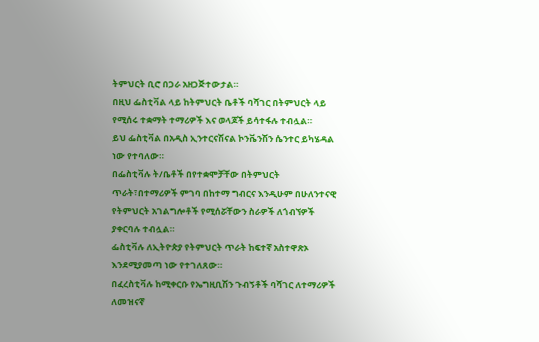ትምህርት ቢሮ በጋራ አዘጋጅተውታል።
በዚህ ፌስቲቫል ላይ ከትምህርት ቤቶች ባሻገር በትምህርት ላይ የሚሰሩ ተቋማት ተማሪዎች እና ወላጆች ይሳተፋሉ ተብሏል።
ይህ ፌስቲቫል በአዲስ ኢንተርናሽናል ኮንቬንሽን ሴንተር ይካሄዳል ነው የተባለው።
በፌስቲቫሉ ት/ቤቶች በየተቋሞቻቸው በትምህርት ጥራት፣በተማሪዎች ምገባ በከተማ ግብርና እንዲሁም በሁለንተናዊ የትምህርት አገልግሎቶች የሚሰሯቸውን ስራዎች ለጎብኘዎች ያቀርባሉ ተብሏል።
ፌስቲቫሉ ለኢትዮጵያ የትምህርት ጥራት ከፍተኛ አስተዋጽኦ እንደሚያመጣ ነው የተገለጸው።
በፈረስቲቫሉ ከሚቀርቡ የኤግዚቢሽን ጉብኝቶች ባሻገር ለተማሪዎች ለመዝናኛ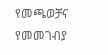የመጫወቻና የመመገብያ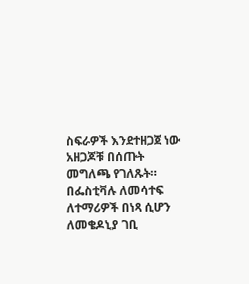ስፍራዎች እንደተዘጋጀ ነው አዘጋጆቹ በሰጡት መግለጫ የገለጹት።
በፌስቲቫሉ ለመሳተፍ ለተማሪዎች በነጻ ሲሆን ለመቄዶኒያ ገቢ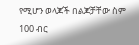የሚሆን ወላጆች በልጆቻቸው ስም 100 ብር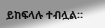ይከፍላሉ ተብሏል።